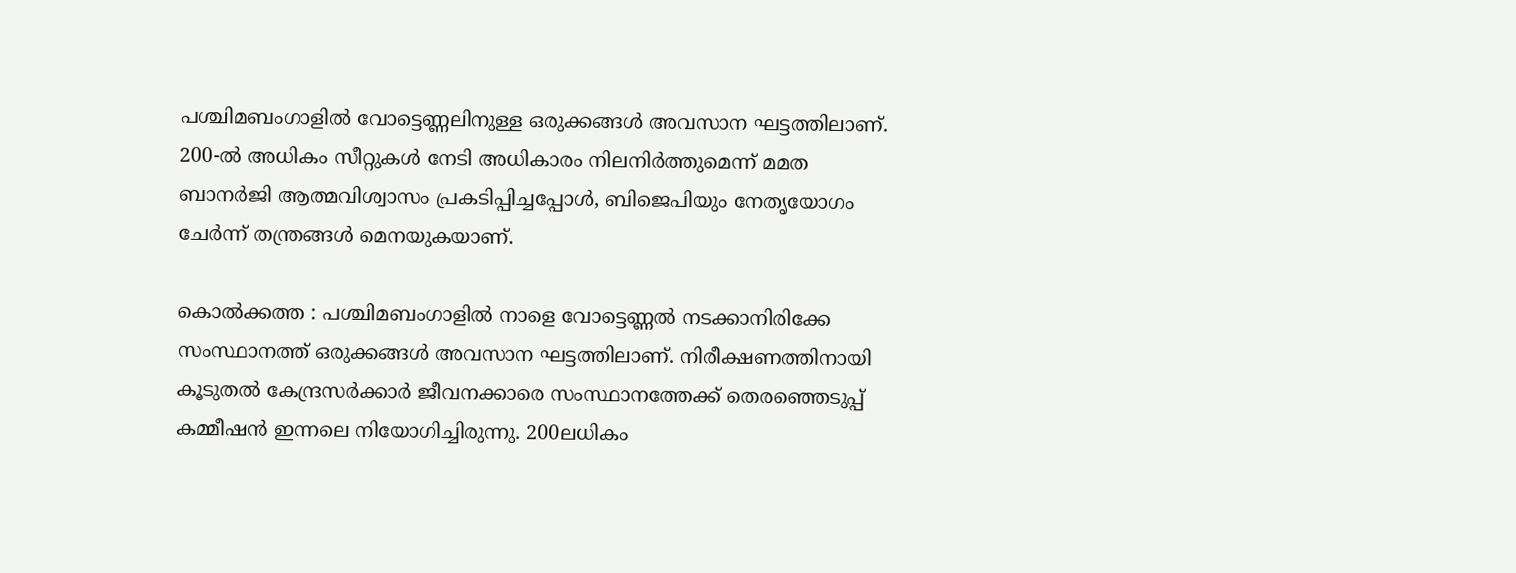പശ്ചിമബംഗാളിൽ വോട്ടെണ്ണലിനുള്ള ഒരുക്കങ്ങൾ അവസാന ഘട്ടത്തിലാണ്. 200-ൽ അധികം സീറ്റുകൾ നേടി അധികാരം നിലനിർത്തുമെന്ന് മമത ബാനർജി ആത്മവിശ്വാസം പ്രകടിപ്പിച്ചപ്പോൾ, ബിജെപിയും നേതൃയോഗം ചേർന്ന് തന്ത്രങ്ങൾ മെനയുകയാണ്.

കൊൽക്കത്ത : പശ്ചിമബംഗാളിൽ നാളെ വോട്ടെണ്ണൽ നടക്കാനിരിക്കേ സംസ്ഥാനത്ത് ഒരുക്കങ്ങൾ അവസാന ഘട്ടത്തിലാണ്. നിരീക്ഷണത്തിനായി കൂടുതൽ കേന്ദ്രസർക്കാ‌ർ ജീവനക്കാരെ സംസ്ഥാനത്തേക്ക് തെരഞ്ഞെടുപ്പ് കമ്മീഷൻ ഇന്നലെ നിയോഗിച്ചിരുന്നു. 200ലധികം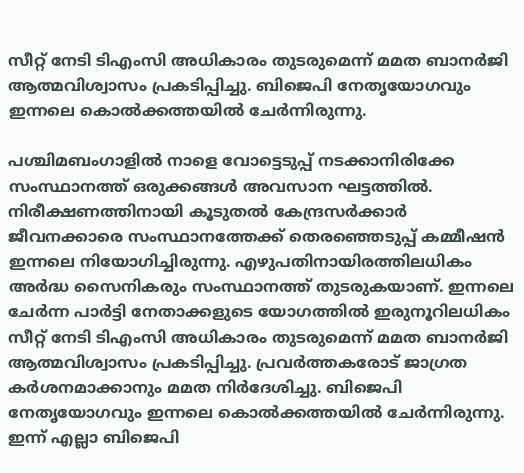സീറ്റ് നേടി ടിഎംസി അധികാരം തുടരുമെന്ന് മമത ബാനർജി ആത്മവിശ്വാസം പ്രകടിപ്പിച്ചു. ബിജെപി നേതൃയോഗവും ഇന്നലെ കൊൽക്കത്തയിൽ ചേർന്നിരുന്നു.

പശ്ചിമബംഗാളിൽ നാളെ വോട്ടെടുപ്പ് നടക്കാനിരിക്കേ സംസ്ഥാനത്ത് ഒരുക്കങ്ങൾ അവസാന ഘട്ടത്തിൽ. നിരീക്ഷണത്തിനായി കൂടുതൽ കേന്ദ്രസർക്കാ‌ർ ജീവനക്കാരെ സംസ്ഥാനത്തേക്ക് തെരഞ്ഞെടുപ്പ് കമ്മീഷൻ ഇന്നലെ നിയോഗിച്ചിരുന്നു. എഴുപതിനായിരത്തിലധികം അർദ്ധ സൈനികരും സംസ്ഥാനത്ത് തുടരുകയാണ്. ഇന്നലെ ചേർന്ന പാർട്ടി നേതാക്കളുടെ യോഗത്തിൽ ഇരുനൂറിലധികം സീറ്റ് നേടി ടിഎംസി അധികാരം തുടരുമെന്ന് മമത ബാനർജി ആത്മവിശ്വാസം പ്രകടിപ്പിച്ചു. പ്രവർത്തകരോട് ജാഗ്രത കർശനമാക്കാനും മമത നിർദേശിച്ചു. ബിജെപി നേതൃയോഗവും ഇന്നലെ കൊൽക്കത്തയിൽ ചേർന്നിരുന്നു. ഇന്ന് എല്ലാ ബിജെപി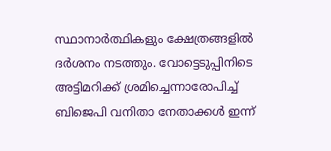സ്ഥാനാർത്ഥികളും ക്ഷേത്രങ്ങളിൽ ദർശനം നടത്തും. വോട്ടെടുപ്പിനിടെ അട്ടിമറിക്ക് ശ്രമിച്ചെന്നാരോപിച്ച് ബിജെപി വനിതാ നേതാക്കൾ ഇന്ന്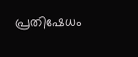പ്രതിഷേധം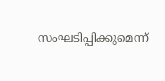സംഘടിപ്പിക്കുമെന്ന്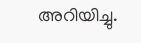അറിയിച്ചു.